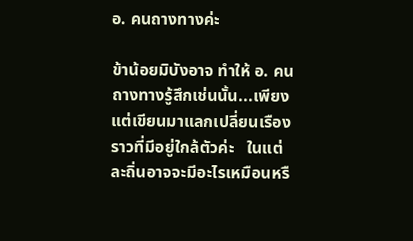อ. คนถางทางค่ะ

ข้าน้อยมิบังอาจ ทำให้ อ. คนถางทางรู้สึกเช่นนั้น...เพียงแต่เขียนมาแลกเปลี่ยนเรืองราวที่มีอยู่ใกล้ตัวค่ะ   ในแต่ละถิ่นอาจจะมีอะไรเหมือนหรื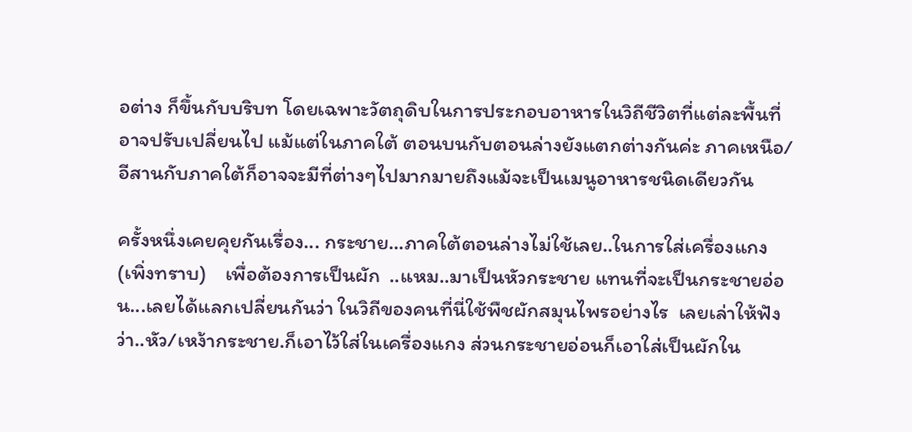อต่าง ก็ขึ้นกับบริบท โดยเฉพาะวัตถุดิบในการประกอบอาหารในวิถีชีวิตที่แต่ละพื้นที่ อาจปรับเปลี่ยนไป แม้แต่ในภาคใต้ ตอนบนกับตอนล่างยังแตกต่างกันค่ะ ภาคเหนือ/อีสานกับภาคใต้ก็อาจจะมีที่ต่างๆไปมากมายถึงแม้จะเป็นเมนูอาหารชนิดเดียวกัน

ครั้งหนึ่งเคยคุยกันเรื่อง... กระชาย...ภาคใต้ตอนล่างไม่ใช้เลย..ในการใส่เครื่องแกง (เพิ่งทราบ)    เพื่อต้องการเป็นผัก  ..แหม..มาเป็นหัวกระชาย แทนที่จะเป็นกระชายอ่อน...เลยได้แลกเปลี่ยนกันว่า ในวิถีของคนที่นี่ใช้พืชผักสมุนไพรอย่างไร  เลยเล่าให้ฟังว่า..หัว/เหง้ากระชาย.ก็เอาไว้ใส่ในเครื่องแกง ส่วนกระชายอ่อนก็เอาใส่เป็นผักใน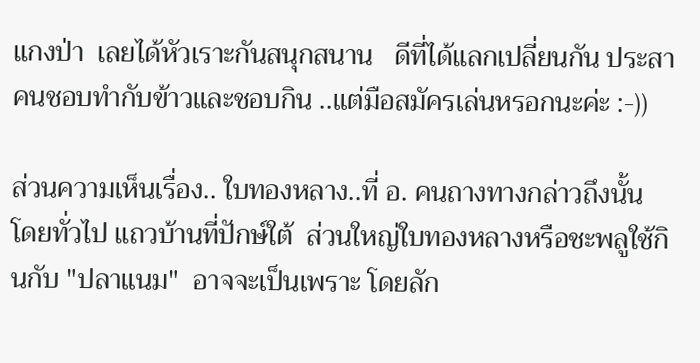แกงป่า  เลยได้หัวเราะกันสนุกสนาน   ดีที่ได้แลกเปลี่ยนกัน ประสาคนชอบทำกับข้าวและชอบกิน ..แต่มือสมัครเล่นหรอกนะค่ะ :-))

ส่วนความเห็นเรื่อง.. ใบทองหลาง..ที่ อ. คนถางทางกล่าวถึงนั้น  โดยทั่วไป แถวบ้านที่ปักษ์ใต้  ส่วนใหญ่ใบทองหลางหรือชะพลูใช้กินกับ "ปลาแนม"  อาจจะเป็นเพราะ โดยลัก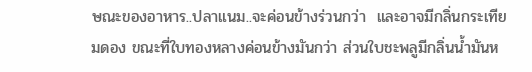ษณะของอาหาร..ปลาแนม..จะค่อนข้างร่วนกว่า  และอาจมีกลิ่นกระเทียมดอง ขณะที่ใบทองหลางค่อนข้างมันกว่า ส่วนใบชะพลูมีกลิ่นน้ำมันห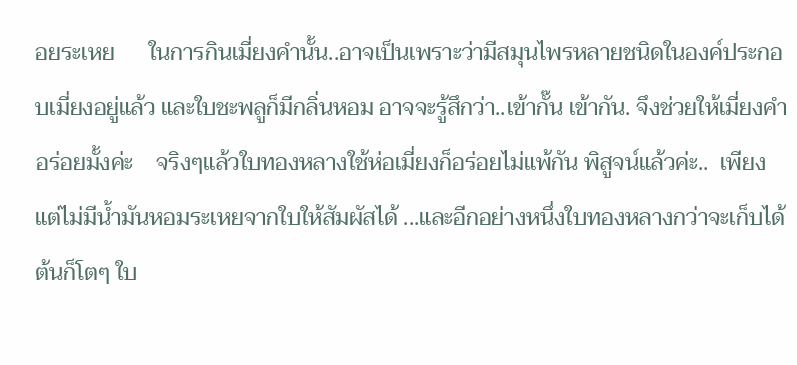อยระเหย      ในการกินเมี่ยงคำนั้น..อาจเป็นเพราะว่ามีสมุนไพรหลายชนิดในองค์ประกอบเมี่ยงอยู่แล้ว และใบชะพลูก็มีกลิ่นหอม อาจจะรู้สึกว่า..เข้ากั๊น เข้ากัน. จึงช่วยให้เมี่ยงคำ อร่อยมั้งค่ะ    จริงๆแล้วใบทองหลางใช้ห่อเมี่ยงก็อร่อยไม่แพ้กัน พิสูจน์แล้วค่ะ..  เพียงแต่ไม่มีน้ำมันหอมระเหยจากใบให้สัมผัสได้ ...และอีกอย่างหนึ่งใบทองหลางกว่าจะเก็บได้  ต้นก็โตๆ ใบ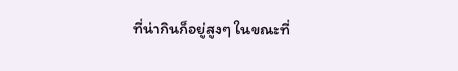ที่น่ากินก็อยู่สูงๆ ในขณะที่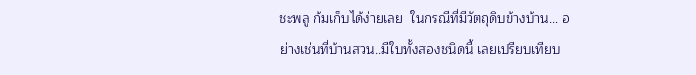ชะพลู ก้มเก็บได้ง่ายเลย  ในกรณีที่มีวัตถุดิบข้างบ้าน... อย่างเช่นที่บ้านสวน..มีใบทั้งสองชนิดนี้ เลยเปรียบเทียบ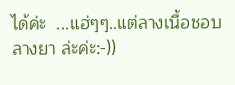ได้ค่ะ  ...แฮ่ๆๆ..แต่ลางเนื้อชอบลางยา ล่ะค่ะ:-))